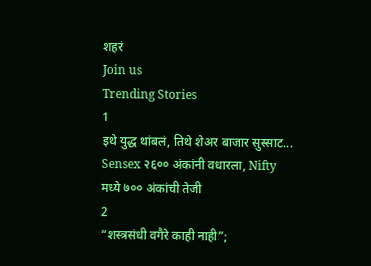शहरं
Join us
Trending Stories
1
इथे युद्ध थांबलं, तिथे शेअर बाजार सुस्साट... Sensex २६०० अंकांनी वधारला, Nifty मध्ये ७०० अंकांची तेजी
2
“शस्त्रसंधी वगैरे काही नाही”;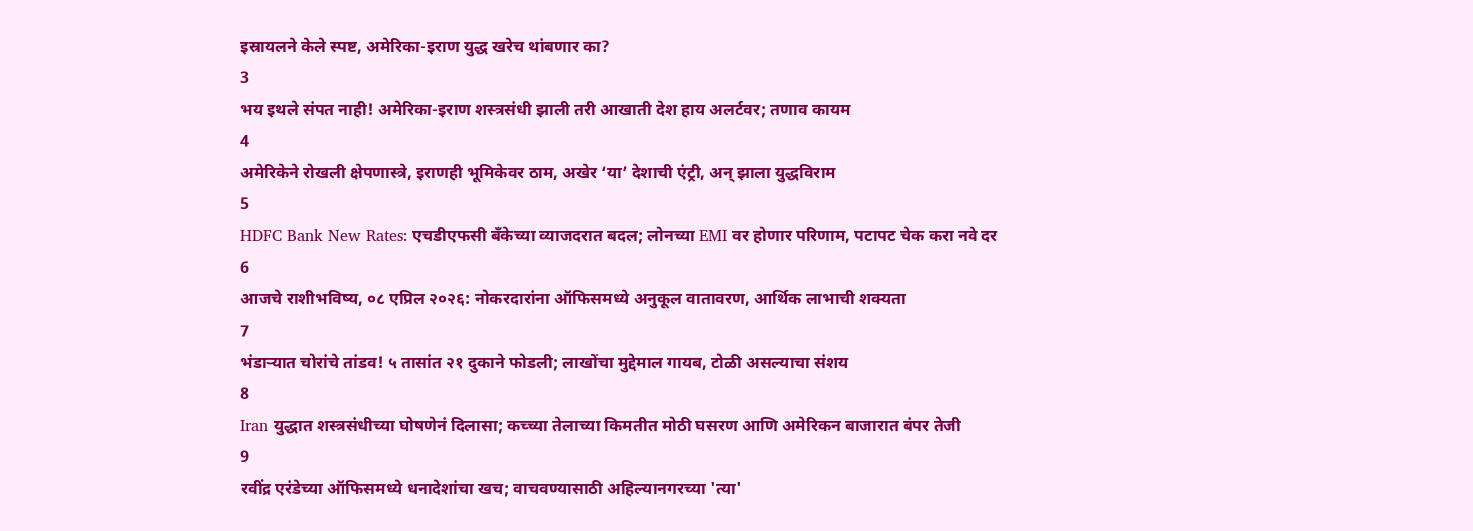इस्रायलने केले स्पष्ट, अमेरिका-इराण युद्ध खरेच थांबणार का?
3
भय इथले संपत नाही! अमेरिका-इराण शस्त्रसंधी झाली तरी आखाती देश हाय अलर्टवर; तणाव कायम
4
अमेरिकेने रोखली क्षेपणास्त्रे, इराणही भूमिकेवर ठाम, अखेर ‘या’ देशाची एंट्री, अन् झाला युद्धविराम
5
HDFC Bank New Rates: एचडीएफसी बँकेच्या व्याजदरात बदल; लोनच्या EMI वर होणार परिणाम, पटापट चेक करा नवे दर
6
आजचे राशीभविष्य, ०८ एप्रिल २०२६: नोकरदारांना ऑफिसमध्ये अनुकूल वातावरण, आर्थिक लाभाची शक्यता
7
भंडाऱ्यात चोरांचे तांडव! ५ तासांत २१ दुकाने फोडली; लाखोंचा मुद्देमाल गायब, टोळी असल्याचा संशय
8
Iran युद्धात शस्त्रसंधीच्या घोषणेनं दिलासा; कच्च्या तेलाच्या किमतीत मोठी घसरण आणि अमेरिकन बाजारात बंपर तेजी
9
रवींद्र एरंडेच्या ऑफिसमध्ये धनादेशांचा खच; वाचवण्यासाठी अहिल्यानगरच्या 'त्या'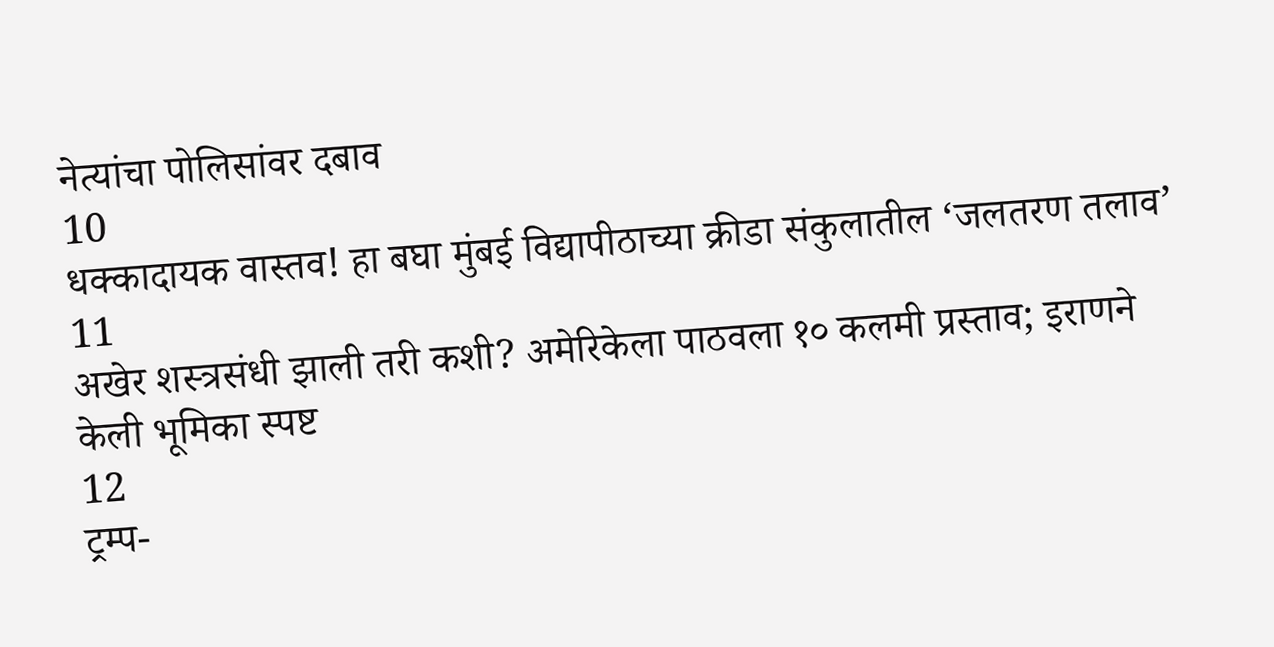नेत्यांचा पोलिसांवर दबाव
10
धक्कादायक वास्तव! हा बघा मुंबई विद्यापीठाच्या क्रीडा संकुलातील ‘जलतरण तलाव’
11
अखेर शस्त्रसंधी झाली तरी कशी? अमेरिकेला पाठवला १० कलमी प्रस्ताव; इराणने केली भूमिका स्पष्ट
12
ट्रम्प-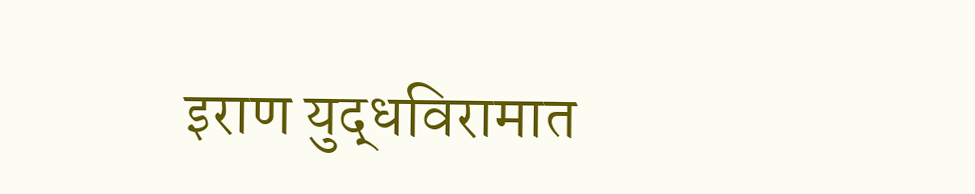इराण युद्धविरामात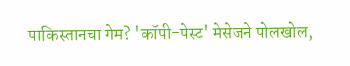पाकिस्तानचा गेम? 'कॉपी-पेस्ट' मेसेजने पोलखोल,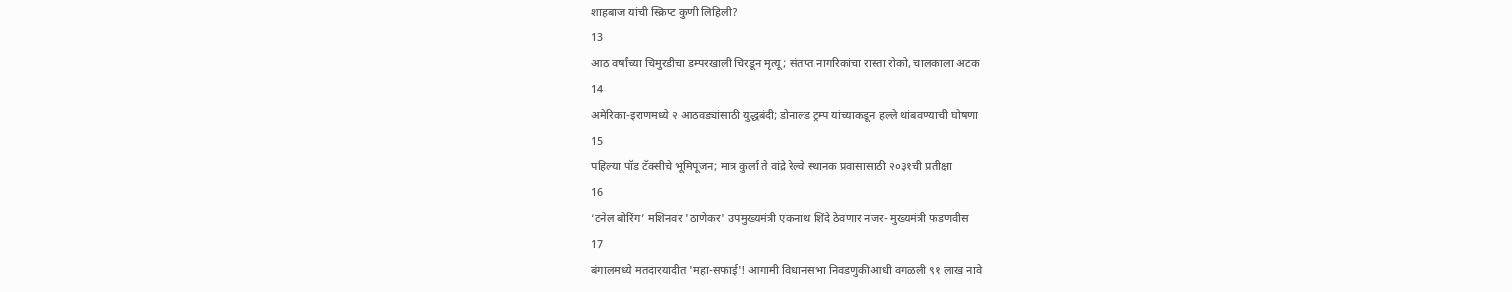शाहबाज यांची स्क्रिप्ट कुणी लिहिली?
13
आठ वर्षांच्या चिमुरडीचा डम्परखाली चिरडून मृत्यू; संतप्त नागरिकांचा रास्ता रोको, चालकाला अटक
14
अमेरिका-इराणमध्ये २ आठवड्यांसाठी युद्धबंदी; डोनाल्ड ट्रम्प यांच्याकडून हल्ले थांबवण्याची घोषणा
15
पहिल्या पॉड टॅक्सीचे भूमिपूजन; मात्र कुर्ला ते वांद्रे रेल्वे स्थानक प्रवासासाठी २०३१ची प्रतीक्षा
16
‘टनेल बोरिंग’ मशिनवर 'ठाणेकर' उपमुख्यमंत्री एकनाथ शिंदे ठेवणार नजर- मुख्यमंत्री फडणवीस
17
बंगालमध्ये मतदारयादीत 'महा-सफाई'! आगामी विधानसभा निवडणुकीआधी वगळली ९१ लाख नावे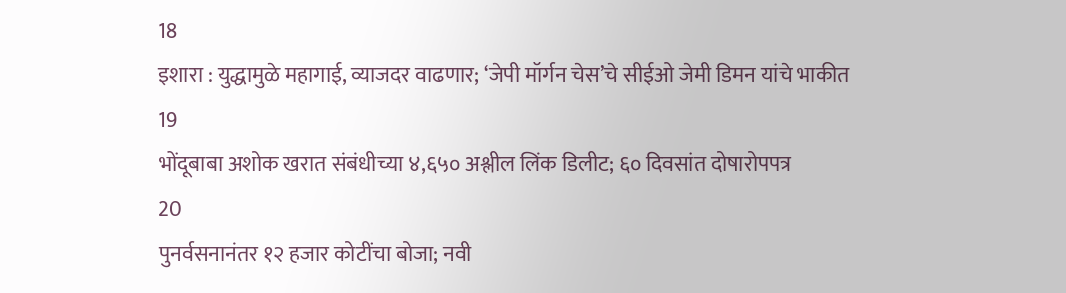18
इशारा : युद्धामुळे महागाई, व्याजदर वाढणार; ‘जेपी मॉर्गन चेस’चे सीईओ जेमी डिमन यांचे भाकीत
19
भोंदूबाबा अशोक खरात संबंधीच्या ४,६५० अश्लील लिंक डिलीट; ६० दिवसांत दोषारोपपत्र
20
पुनर्वसनानंतर १२ हजार कोटींचा बोजा; नवी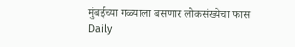मुंबईच्या गळ्याला बसणार लोकसंख्येचा फास
Daily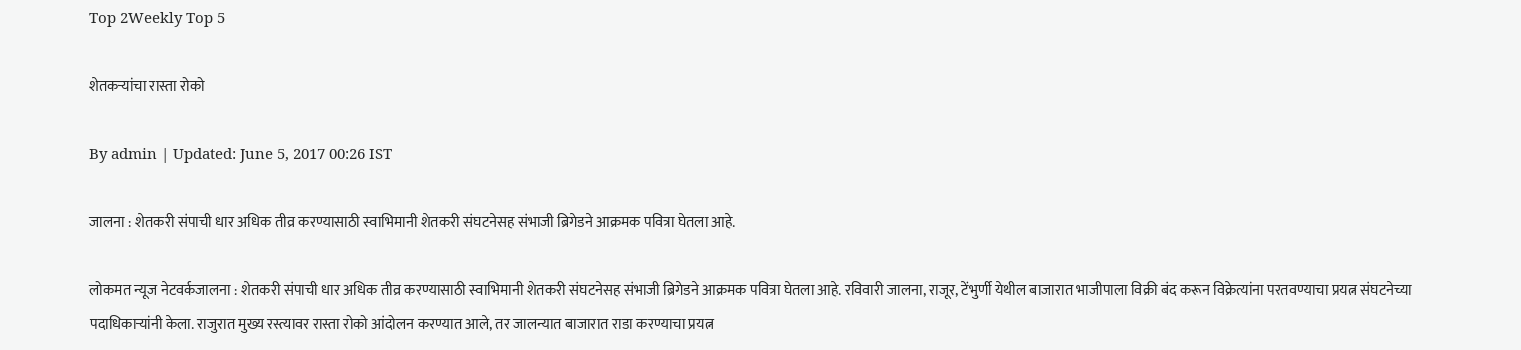Top 2Weekly Top 5

शेतकऱ्यांचा रास्ता रोको

By admin | Updated: June 5, 2017 00:26 IST

जालना : शेतकरी संपाची धार अधिक तीव्र करण्यासाठी स्वाभिमानी शेतकरी संघटनेसह संभाजी ब्रिगेडने आक्रमक पवित्रा घेतला आहे.

लोकमत न्यूज नेटवर्कजालना : शेतकरी संपाची धार अधिक तीव्र करण्यासाठी स्वाभिमानी शेतकरी संघटनेसह संभाजी ब्रिगेडने आक्रमक पवित्रा घेतला आहे. रविवारी जालना, राजूर, टेंभुर्णी येथील बाजारात भाजीपाला विक्री बंद करून विक्रेत्यांना परतवण्याचा प्रयत्न संघटनेच्या पदाधिकाऱ्यांनी केला. राजुरात मुख्य रस्त्यावर रास्ता रोको आंदोलन करण्यात आले, तर जालन्यात बाजारात राडा करण्याचा प्रयत्न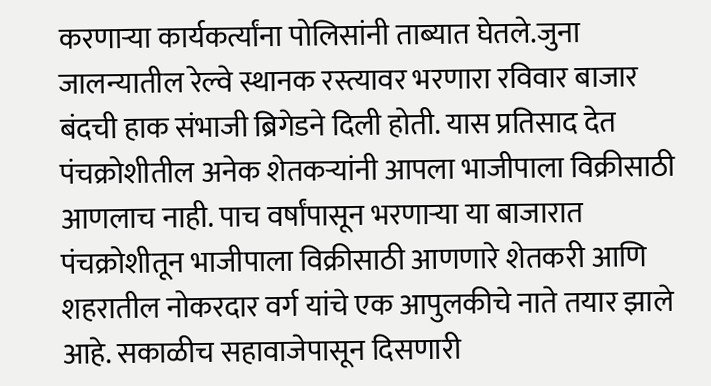करणाऱ्या कार्यकर्त्यांना पोलिसांनी ताब्यात घेतले.जुना जालन्यातील रेल्वे स्थानक रस्त्यावर भरणारा रविवार बाजार बंदची हाक संभाजी ब्रिगेडने दिली होती. यास प्रतिसाद देत पंचक्रोशीतील अनेक शेतकऱ्यांनी आपला भाजीपाला विक्रीसाठी आणलाच नाही. पाच वर्षांपासून भरणाऱ्या या बाजारात पंचक्रोशीतून भाजीपाला विक्रीसाठी आणणारे शेतकरी आणि शहरातील नोकरदार वर्ग यांचे एक आपुलकीचे नाते तयार झाले आहे. सकाळीच सहावाजेपासून दिसणारी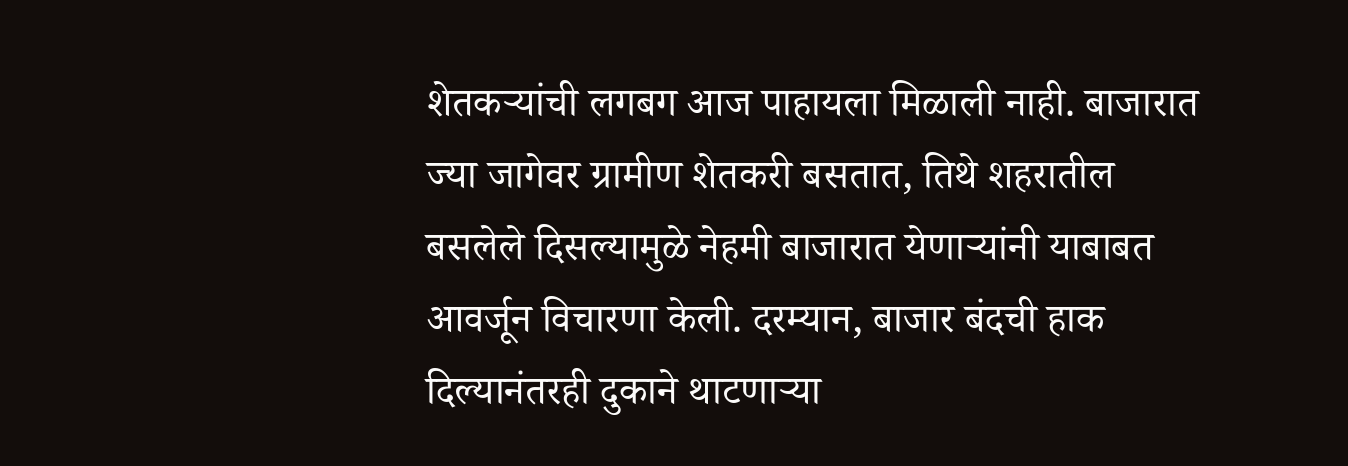शेतकऱ्यांची लगबग आज पाहायला मिळाली नाही. बाजारात ज्या जागेवर ग्रामीण शेतकरी बसतात, तिथे शहरातील बसलेले दिसल्यामुळे नेहमी बाजारात येणाऱ्यांनी याबाबत आवर्जून विचारणा केली. दरम्यान, बाजार बंदची हाक दिल्यानंतरही दुकाने थाटणाऱ्या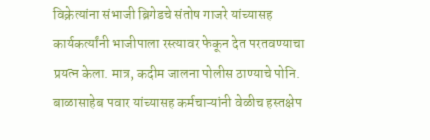विक्रेत्यांना संभाजी ब्रिगेडचे संतोष गाजरे यांच्यासह कार्यकर्त्यांनी भाजीपाला रस्त्यावर फेकून देत परतवण्याचा प्रयत्न केला. मात्र, कदीम जालना पोलीस ठाण्याचे पोनि. बाळासाहेब पवार यांच्यासह कर्मचाऱ्यांनी वेळीच हस्तक्षेप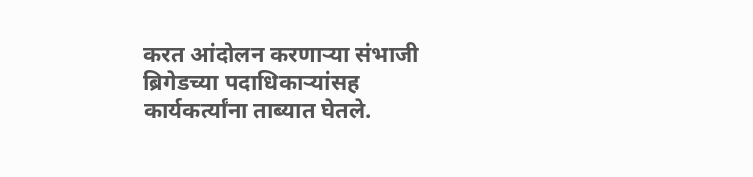करत आंदोलन करणाऱ्या संभाजी ब्रिगेडच्या पदाधिकाऱ्यांसह कार्यकर्त्यांना ताब्यात घेतले.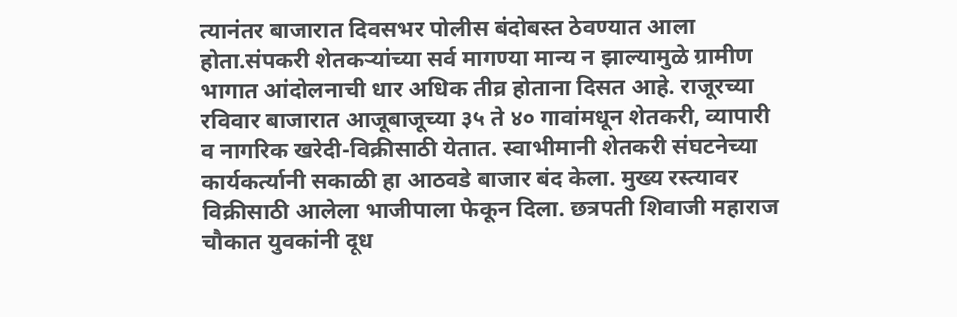त्यानंतर बाजारात दिवसभर पोलीस बंदोबस्त ठेवण्यात आला होता.संपकरी शेतकऱ्यांच्या सर्व मागण्या मान्य न झाल्यामुळे ग्रामीण भागात आंदोलनाची धार अधिक तीव्र होताना दिसत आहे. राजूरच्या रविवार बाजारात आजूबाजूच्या ३५ ते ४० गावांमधून शेतकरी, व्यापारी व नागरिक खरेदी-विक्रीसाठी येतात. स्वाभीमानी शेतकरी संघटनेच्या कार्यकर्त्यानी सकाळी हा आठवडे बाजार बंद केला. मुख्य रस्त्यावर विक्रीसाठी आलेला भाजीपाला फेकून दिला. छत्रपती शिवाजी महाराज चौकात युवकांनी दूध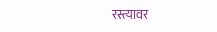रस्त्यावर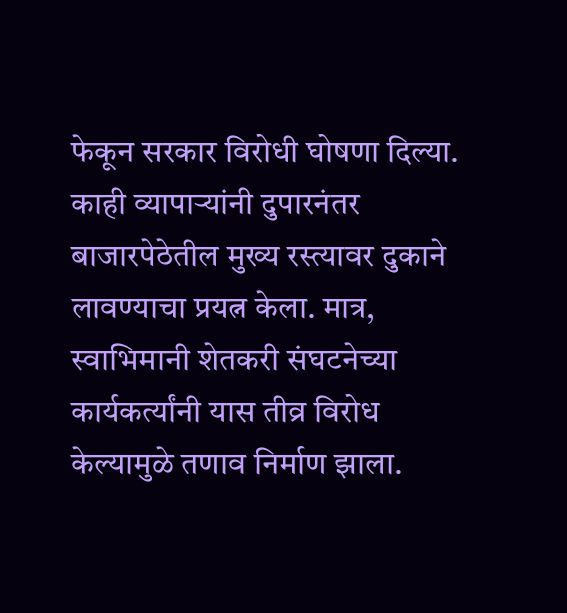फेकून सरकार विरोधी घोषणा दिल्या. काही व्यापाऱ्यांनी दुपारनंतर बाजारपेठेतील मुख्य रस्त्यावर दुकाने लावण्याचा प्रयत्न केला. मात्र, स्वाभिमानी शेतकरी संघटनेच्या कार्यकर्त्यांनी यास तीव्र विरोध केल्यामुळे तणाव निर्माण झाला.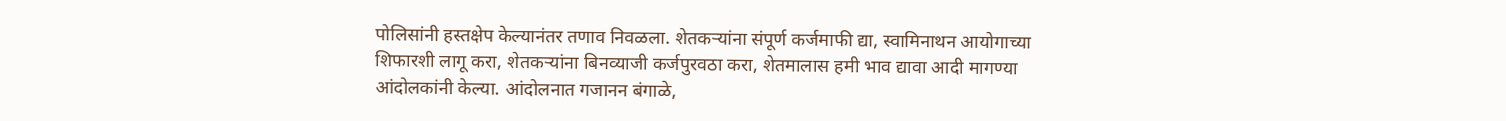पोलिसांनी हस्तक्षेप केल्यानंतर तणाव निवळला. शेतकऱ्यांना संपूर्ण कर्जमाफी द्या, स्वामिनाथन आयोगाच्या शिफारशी लागू करा, शेतकऱ्यांना बिनव्याजी कर्जपुरवठा करा, शेतमालास हमी भाव द्यावा आदी मागण्या आंदोलकांनी केल्या. आंदोलनात गजानन बंगाळे,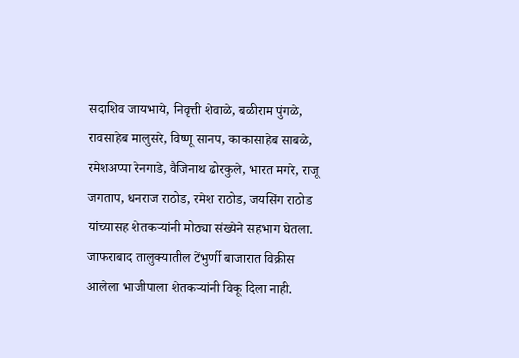सदाशिव जायभाये, निवृत्ती शेवाळे, बळीराम पुंगळे, रावसाहेब मालुसरे, विष्णू सानप, काकासाहेब साबळे, रमेशअप्पा रेनगाडे, वैजिनाथ ढोरकुले, भारत मगरे, राजू जगताप, धनराज राठोड, रमेश राठोड, जयसिंग राठोड यांच्यासह शेतकऱ्यांनी मोठ्या संख्येने सहभाग घेतला. जाफराबाद तालुक्यातील टेंभुर्णी बाजारात विक्रीस आलेला भाजीपाला शेतकऱ्यांनी विकू दिला नाही.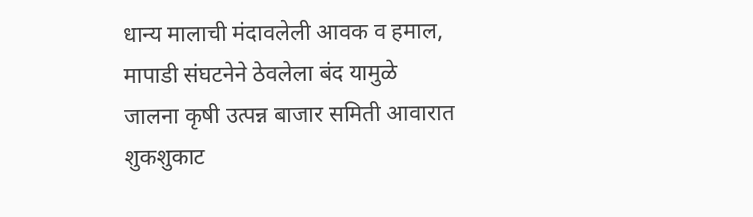धान्य मालाची मंदावलेली आवक व हमाल, मापाडी संघटनेने ठेवलेला बंद यामुळे जालना कृषी उत्पन्न बाजार समिती आवारात शुकशुकाट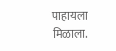पाहायला मिळाला.